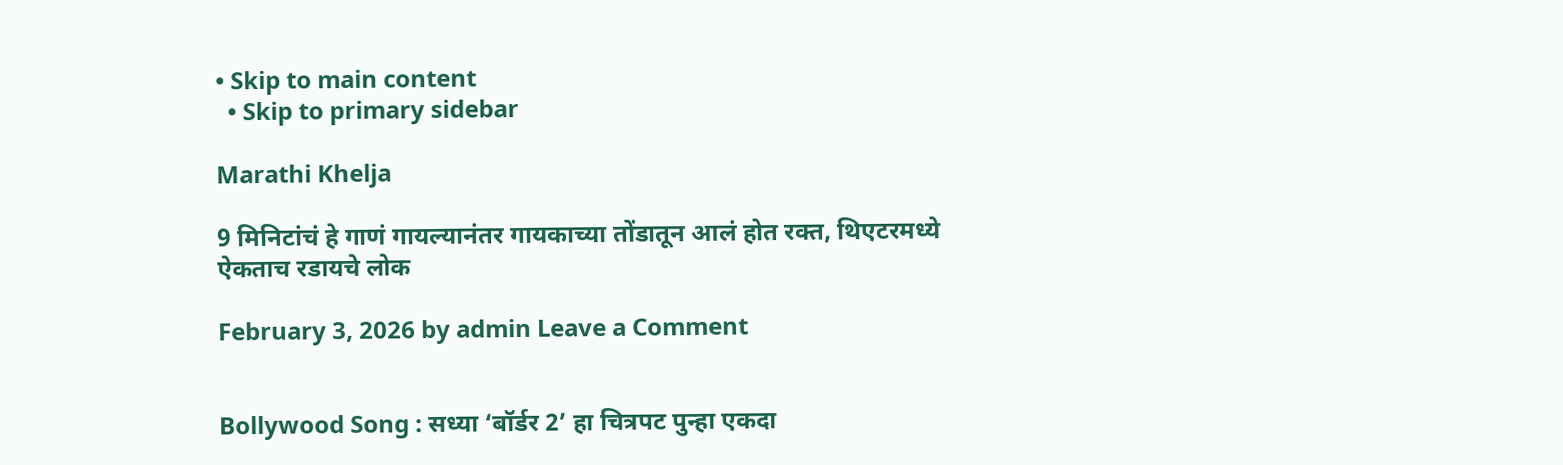• Skip to main content
  • Skip to primary sidebar

Marathi Khelja

9 मिनिटांचं हे गाणं गायल्यानंतर गायकाच्या तोंडातून आलं होत रक्त, थिएटरमध्ये ऐकताच रडायचे लोक

February 3, 2026 by admin Leave a Comment


Bollywood Song : सध्या ‘बॉर्डर 2’ हा चित्रपट पुन्हा एकदा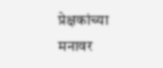प्रेक्षकांच्या मनावर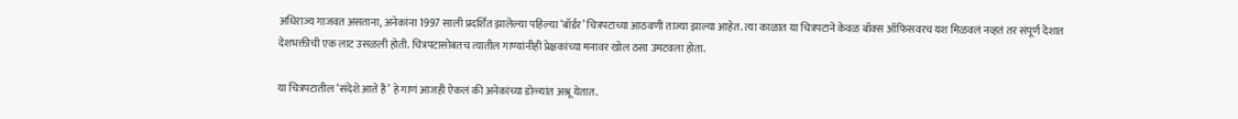अधिराज्य गाजवत असताना, अनेकांना 1997 साली प्रदर्शित झालेल्या पहिल्या ‘बॉर्डर’ चित्रपटाच्या आठवणी ताज्या झाल्या आहेत. त्या काळात या चित्रपटाने केवळ बॉक्स ऑफिसवरच यश मिळवलं नव्हतं तर संपूर्ण देशात देशभक्तीची एक लाट उसळली होती. चित्रपटासोबतच त्यातील गाण्यांनीही प्रेक्षकांच्या मनावर खोल ठसा उमटवला होता.

या चित्रपटातील ‘संदेशे आते हैं’ हे गाणं आजही ऐकलं की अनेकांच्या डोळ्यांत अश्रू येतात.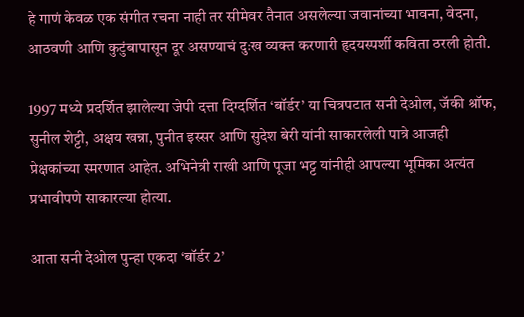हे गाणं केवळ एक संगीत रचना नाही तर सीमेवर तैनात असलेल्या जवानांच्या भावना, वेदना, आठवणी आणि कुटुंबापासून दूर असण्याचं दुःख व्यक्त करणारी हृदयस्पर्शी कविता ठरली होती.

1997 मध्ये प्रदर्शित झालेल्या जेपी दत्ता दिग्दर्शित ‘बॉर्डर’ या चित्रपटात सनी देओल, जॅकी श्रॉफ, सुनील शेट्टी, अक्षय खन्ना, पुनीत इस्सर आणि सुदेश बेरी यांनी साकारलेली पात्रे आजही प्रेक्षकांच्या स्मरणात आहेत. अभिनेत्री राखी आणि पूजा भट्ट यांनीही आपल्या भूमिका अत्यंत प्रभावीपणे साकारल्या होत्या.

आता सनी देओल पुन्हा एकदा ‘बॉर्डर 2’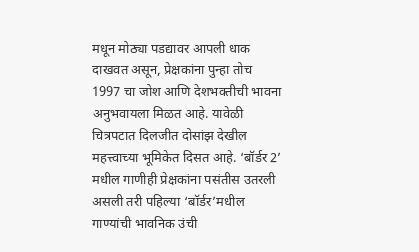मधून मोठ्या पडद्यावर आपली धाक दाखवत असून, प्रेक्षकांना पुन्हा तोच 1997 चा जोश आणि देशभक्तीची भावना अनुभवायला मिळत आहे. यावेळी चित्रपटात दिलजीत दोसांझ देखील महत्त्वाच्या भूमिकेत दिसत आहे. ‘बॉर्डर 2’ मधील गाणीही प्रेक्षकांना पसंतीस उतरली असली तरी पहिल्या ‘बॉर्डर’मधील गाण्यांची भावनिक उंची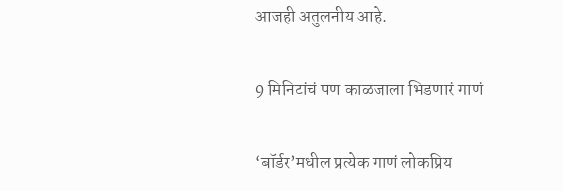आजही अतुलनीय आहे.

9 मिनिटांचं पण काळजाला भिडणारं गाणं

‘बॉर्डर’मधील प्रत्येक गाणं लोकप्रिय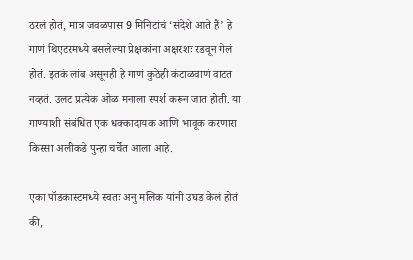ठरलं होतं, मात्र जवळपास 9 मिनिटांचं ‘संदेशे आते हैं’ हे गाणं थिएटरमध्ये बसलेल्या प्रेक्षकांना अक्षरशः रडवून गेलं होतं. इतकं लांब असूनही हे गाणं कुठेही कंटाळवाणं वाटत नव्हतं. उलट प्रत्येक ओळ मनाला स्पर्श करून जात होती. या गाण्याशी संबंधित एक धक्कादायक आणि भावूक करणारा किस्सा अलीकडे पुन्हा चर्चेत आला आहे.

एका पॉडकास्टमध्ये स्वतः अनु मलिक यांनी उघड केलं होतं की,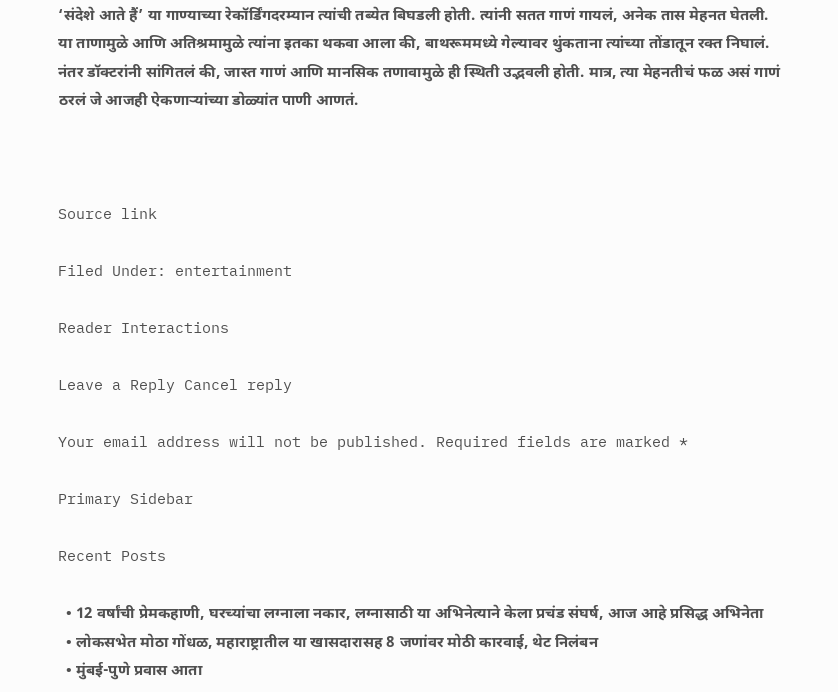‘संदेशे आते हैं’ या गाण्याच्या रेकॉर्डिंगदरम्यान त्यांची तब्येत बिघडली होती. त्यांनी सतत गाणं गायलं, अनेक तास मेहनत घेतली. या ताणामुळे आणि अतिश्रमामुळे त्यांना इतका थकवा आला की, बाथरूममध्ये गेल्यावर थुंकताना त्यांच्या तोंडातून रक्त निघालं. नंतर डॉक्टरांनी सांगितलं की, जास्त गाणं आणि मानसिक तणावामुळे ही स्थिती उद्भवली होती. मात्र, त्या मेहनतीचं फळ असं गाणं ठरलं जे आजही ऐकणाऱ्यांच्या डोळ्यांत पाणी आणतं.



Source link

Filed Under: entertainment

Reader Interactions

Leave a Reply Cancel reply

Your email address will not be published. Required fields are marked *

Primary Sidebar

Recent Posts

  • 12 वर्षांची प्रेमकहाणी, घरच्यांचा लग्नाला नकार, लग्नासाठी या अभिनेत्याने केला प्रचंड संघर्ष, आज आहे प्रसिद्ध अभिनेता
  • लोकसभेत मोठा गोंधळ, महाराष्ट्रातील या खासदारासह 8 जणांवर मोठी कारवाई, थेट निलंबन
  • मुंबई-पुणे प्रवास आता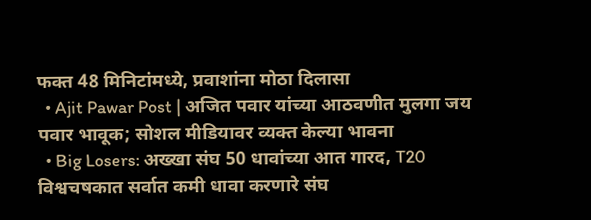फक्त 48 मिनिटांमध्ये, प्रवाशांना मोठा दिलासा
  • Ajit Pawar Post | अजित पवार यांच्या आठवणीत मुलगा जय पवार भावूक; सोशल मीडियावर व्यक्त केल्या भावना
  • Big Losers: अख्खा संघ 50 धावांच्या आत गारद, T20 विश्वचषकात सर्वात कमी धावा करणारे संघ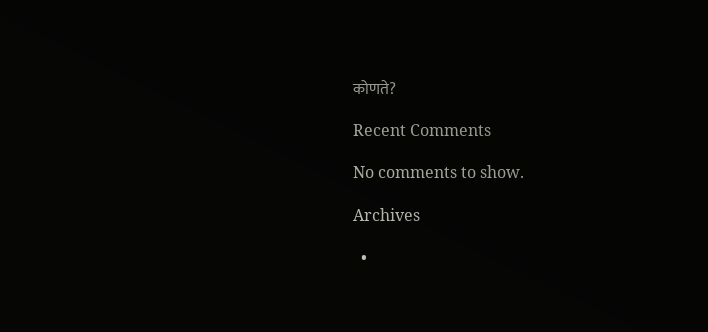कोणते?

Recent Comments

No comments to show.

Archives

  •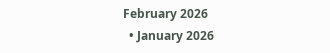February 2026
  • January 2026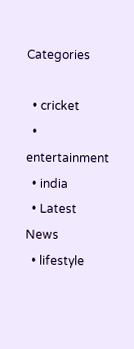Categories

  • cricket
  • entertainment
  • india
  • Latest News
  • lifestyle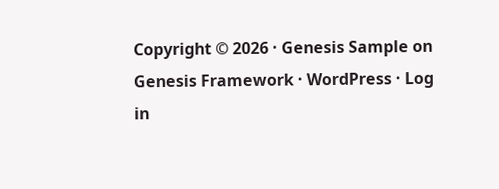Copyright © 2026 · Genesis Sample on Genesis Framework · WordPress · Log in